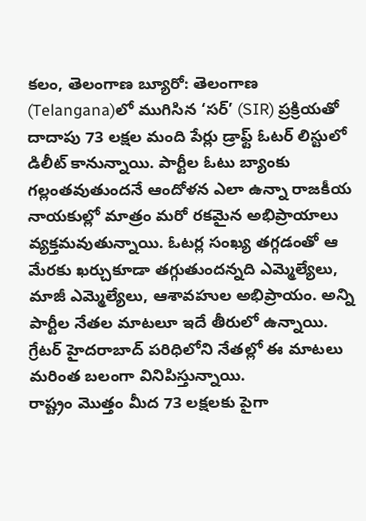కలం, తెలంగాణ బ్యూరో: తెలంగాణ (Telangana)లో ముగిసిన ‘సర్’ (SIR) ప్రక్రియతో దాదాపు 73 లక్షల మంది పేర్లు డ్రాఫ్ట్ ఓటర్ లిస్టులో డిలీట్ కానున్నాయి. పార్టీల ఓటు బ్యాంకు గల్లంతవుతుందనే ఆందోళన ఎలా ఉన్నా రాజకీయ నాయకుల్లో మాత్రం మరో రకమైన అభిప్రాయాలు వ్యక్తమవుతున్నాయి. ఓటర్ల సంఖ్య తగ్గడంతో ఆ మేరకు ఖర్చుకూడా తగ్గుతుందన్నది ఎమ్మెల్యేలు, మాజీ ఎమ్మెల్యేలు, ఆశావహుల అభిప్రాయం. అన్ని పార్టీల నేతల మాటలూ ఇదే తీరులో ఉన్నాయి. గ్రేటర్ హైదరాబాద్ పరిధిలోని నేతల్లో ఈ మాటలు మరింత బలంగా వినిపిస్తున్నాయి.
రాష్ట్రం మొత్తం మీద 73 లక్షలకు పైగా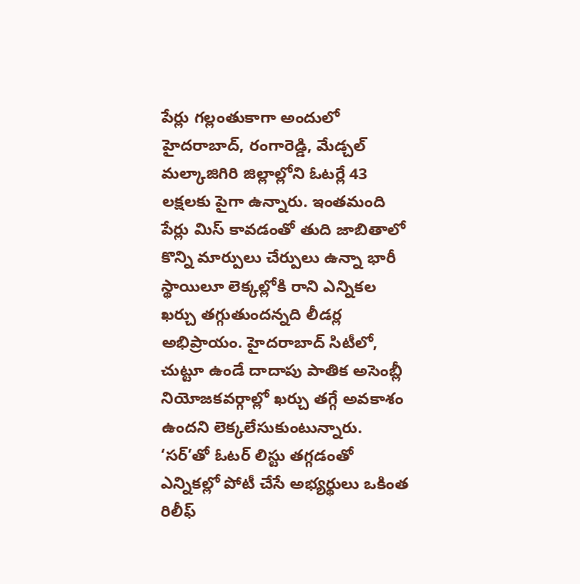పేర్లు గల్లంతుకాగా అందులో హైదరాబాద్, రంగారెడ్డి, మేడ్చల్ మల్కాజిగిరి జిల్లాల్లోని ఓటర్లే 43 లక్షలకు పైగా ఉన్నారు. ఇంతమంది పేర్లు మిస్ కావడంతో తుది జాబితాలో కొన్ని మార్పులు చేర్పులు ఉన్నా భారీ స్థాయిలూ లెక్కల్లోకి రాని ఎన్నికల ఖర్చు తగ్గుతుందన్నది లీడర్ల అభిప్రాయం. హైదరాబాద్ సిటీలో, చుట్టూ ఉండే దాదాపు పాతిక అసెంబ్లీ నియోజకవర్గాల్లో ఖర్చు తగ్గే అవకాశం ఉందని లెక్కలేసుకుంటున్నారు.
‘సర్’తో ఓటర్ లిస్టు తగ్గడంతో ఎన్నికల్లో పోటీ చేసే అభ్యర్థులు ఒకింత రిలీఫ్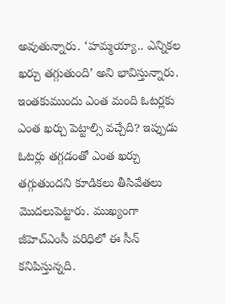అవుతున్నారు. ‘హమ్మయ్యా.. ఎన్నికల ఖర్చు తగ్గుతుంది’ అని భావిస్తున్నారు. ఇంతకుముందు ఎంత మంది ఓటర్లకు ఎంత ఖర్చు పెట్టాల్సి వచ్చేది? ఇప్పుడు ఓటర్లు తగ్గడంతో ఎంత ఖర్చు తగ్గుతుందని కూడికలు తీసివేతలు మొదలుపెట్టారు. ముఖ్యంగా జీహెచ్ఎంసీ పరిధిలో ఈ సీన్ కనిపిస్తున్నది.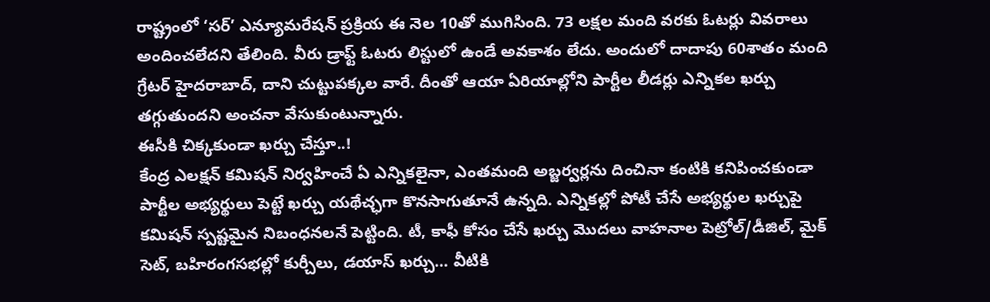రాష్ట్రంలో ‘సర్’ ఎన్యూమరేషన్ ప్రక్రియ ఈ నెల 10తో ముగిసింది. 73 లక్షల మంది వరకు ఓటర్లు వివరాలు అందించలేదని తేలింది. వీరు డ్రాఫ్ట్ ఓటరు లిస్టులో ఉండే అవకాశం లేదు. అందులో దాదాపు 60శాతం మంది గ్రేటర్ హైదరాబాద్, దాని చుట్టుపక్కల వారే. దీంతో ఆయా ఏరియాల్లోని పార్టీల లీడర్లు ఎన్నికల ఖర్చు తగ్గుతుందని అంచనా వేసుకుంటున్నారు.
ఈసీకి చిక్కకుండా ఖర్చు చేస్తూ..!
కేంద్ర ఎలక్షన్ కమిషన్ నిర్వహించే ఏ ఎన్నికలైనా, ఎంతమంది అబ్జర్వర్లను దించినా కంటికి కనిపించకుండా పార్టీల అభ్యర్థులు పెట్టే ఖర్చు యథేచ్ఛగా కొనసాగుతూనే ఉన్నది. ఎన్నికల్లో పోటీ చేసే అభ్యర్థుల ఖర్చుపై కమిషన్ స్పష్టమైన నిబంధనలనే పెట్టింది. టీ, కాఫీ కోసం చేసే ఖర్చు మొదలు వాహనాల పెట్రోల్/డీజిల్, మైక్ సెట్, బహిరంగసభల్లో కుర్చీలు, డయాస్ ఖర్చు… వీటికి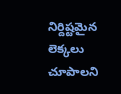నిర్దిష్టమైన లెక్కలు చూపాలని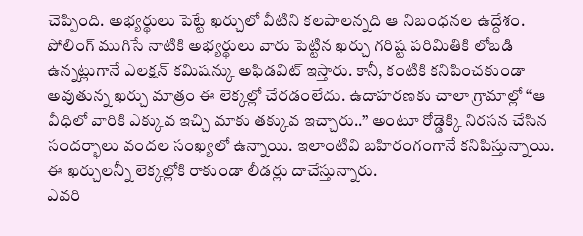చెప్పింది. అభ్యర్థులు పెట్టే ఖర్చులో వీటిని కలపాలన్నది ఆ నిబంధనల ఉద్దేశం.
పోలింగ్ ముగిసే నాటికి అభ్యర్థులు వారు పెట్టిన ఖర్చు గరిష్ట పరిమితికి లోబడి ఉన్నట్లుగానే ఎలక్షన్ కమిషన్కు అఫిడవిట్ ఇస్తారు. కానీ, కంటికి కనిపించకుండా అవుతున్న ఖర్చు మాత్రం ఈ లెక్కల్లో చేరడంలేదు. ఉదాహరణకు చాలా గ్రామాల్లో “ఆ వీధిలో వారికి ఎక్కువ ఇచ్చి మాకు తక్కువ ఇచ్చారు..’’ అంటూ రోడ్డెక్కి నిరసన చేసిన సందర్భాలు వందల సంఖ్యలో ఉన్నాయి. ఇలాంటివి బహిరంగంగానే కనిపిస్తున్నాయి. ఈ ఖర్చులన్నీ లెక్కల్లోకి రాకుండా లీడర్లు దాచేస్తున్నారు.
ఎవరి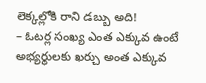లెక్కల్లోకి రాని డబ్బు అది!
– ఓటర్ల సంఖ్య ఎంత ఎక్కువ ఉంటే అభ్యర్థులకు ఖర్చు అంత ఎక్కువ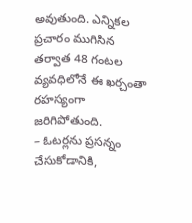అవుతుంది. ఎన్నికల ప్రచారం ముగిసిన తర్వాత 48 గంటల వ్యవధిలోనే ఈ ఖర్చంతా రహస్యంగా జరిగిపోతుంది.
– ఓటర్లను ప్రసన్నం చేసుకోడానికి,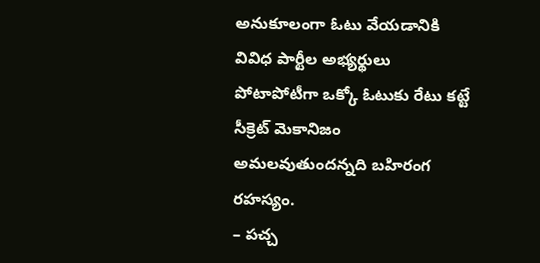అనుకూలంగా ఓటు వేయడానికి వివిధ పార్టీల అభ్యర్థులు పోటాపోటీగా ఒక్కో ఓటుకు రేటు కట్టే సీక్రెట్ మెకానిజం అమలవుతుందన్నది బహిరంగ రహస్యం.
– పచ్చ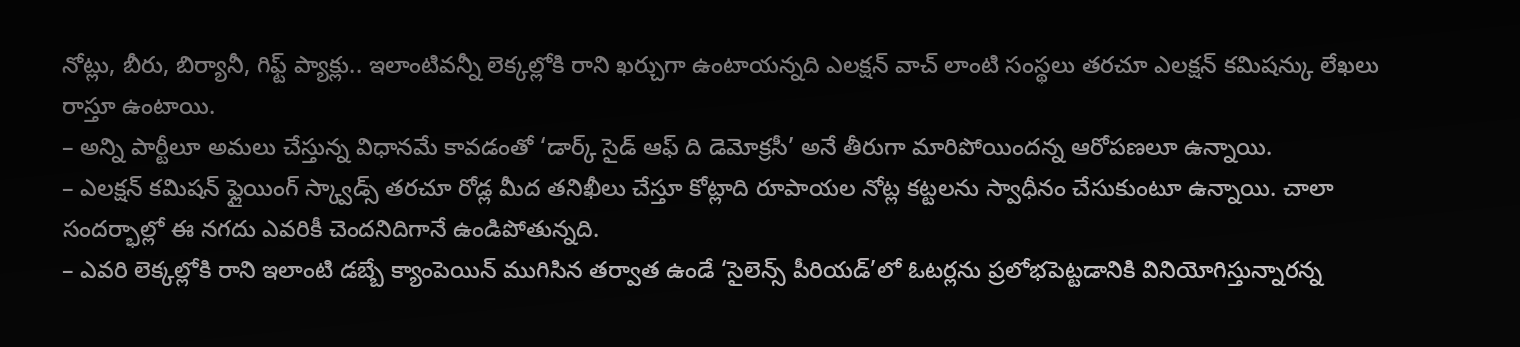నోట్లు, బీరు, బిర్యానీ, గిఫ్ట్ ప్యాక్లు.. ఇలాంటివన్నీ లెక్కల్లోకి రాని ఖర్చుగా ఉంటాయన్నది ఎలక్షన్ వాచ్ లాంటి సంస్థలు తరచూ ఎలక్షన్ కమిషన్కు లేఖలు రాస్తూ ఉంటాయి.
– అన్ని పార్టీలూ అమలు చేస్తున్న విధానమే కావడంతో ‘డార్క్ సైడ్ ఆఫ్ ది డెమోక్రసీ’ అనే తీరుగా మారిపోయిందన్న ఆరోపణలూ ఉన్నాయి.
– ఎలక్షన్ కమిషన్ ఫ్లైయింగ్ స్క్వాడ్స్ తరచూ రోడ్ల మీద తనిఖీలు చేస్తూ కోట్లాది రూపాయల నోట్ల కట్టలను స్వాధీనం చేసుకుంటూ ఉన్నాయి. చాలా సందర్భాల్లో ఈ నగదు ఎవరికీ చెందనిదిగానే ఉండిపోతున్నది.
– ఎవరి లెక్కల్లోకి రాని ఇలాంటి డబ్బే క్యాంపెయిన్ ముగిసిన తర్వాత ఉండే ‘సైలెన్స్ పీరియడ్’లో ఓటర్లను ప్రలోభపెట్టడానికి వినియోగిస్తున్నారన్న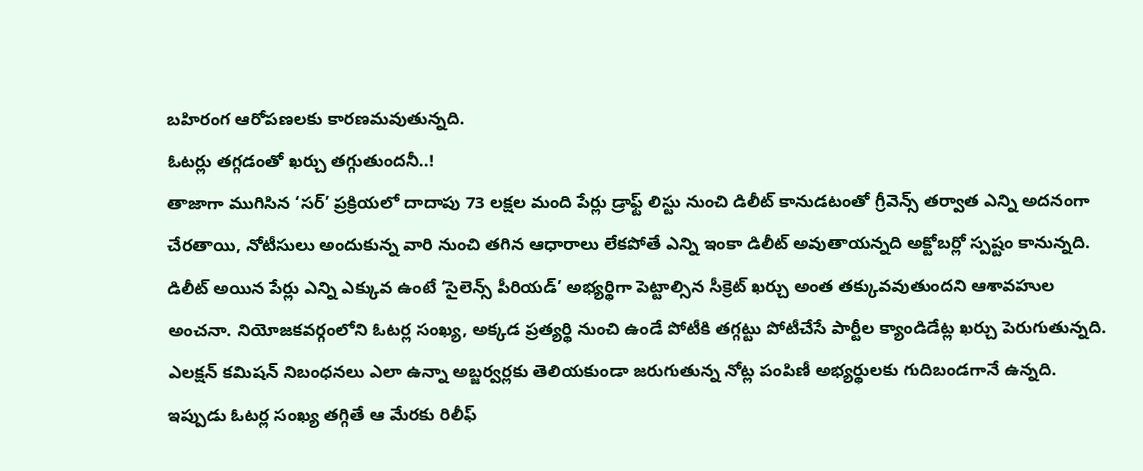బహిరంగ ఆరోపణలకు కారణమవుతున్నది.
ఓటర్లు తగ్గడంతో ఖర్చు తగ్గుతుందనీ..!
తాజాగా ముగిసిన ‘సర్’ ప్రక్రియలో దాదాపు 73 లక్షల మంది పేర్లు డ్రాఫ్ట్ లిస్టు నుంచి డిలీట్ కానుడటంతో గ్రీవెన్స్ తర్వాత ఎన్ని అదనంగా చేరతాయి, నోటీసులు అందుకున్న వారి నుంచి తగిన ఆధారాలు లేకపోతే ఎన్ని ఇంకా డిలీట్ అవుతాయన్నది అక్టోబర్లో స్పష్టం కానున్నది. డిలీట్ అయిన పేర్లు ఎన్ని ఎక్కువ ఉంటే ‘సైలెన్స్ పీరియడ్’ అభ్యర్థిగా పెట్టాల్సిన సీక్రెట్ ఖర్చు అంత తక్కువవుతుందని ఆశావహుల అంచనా. నియోజకవర్గంలోని ఓటర్ల సంఖ్య, అక్కడ ప్రత్యర్థి నుంచి ఉండే పోటీకి తగ్గట్టు పోటీచేసే పార్టీల క్యాండిడేట్ల ఖర్చు పెరుగుతున్నది.
ఎలక్షన్ కమిషన్ నిబంధనలు ఎలా ఉన్నా అబ్జర్వర్లకు తెలియకుండా జరుగుతున్న నోట్ల పంపిణీ అభ్యర్థులకు గుదిబండగానే ఉన్నది. ఇప్పుడు ఓటర్ల సంఖ్య తగ్గితే ఆ మేరకు రిలీఫ్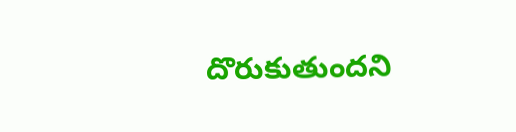దొరుకుతుందని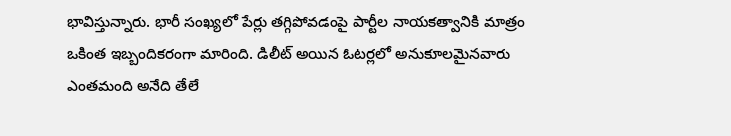భావిస్తున్నారు. భారీ సంఖ్యలో పేర్లు తగ్గిపోవడంపై పార్టీల నాయకత్వానికి మాత్రం ఒకింత ఇబ్బందికరంగా మారింది. డిలీట్ అయిన ఓటర్లలో అనుకూలమైనవారు ఎంతమంది అనేది తేలే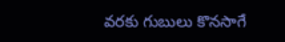వరకు గుబులు కొనసాగే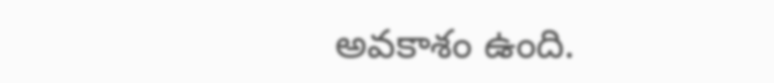అవకాశం ఉంది.